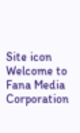Site icon Welcome to Fana Media Corporation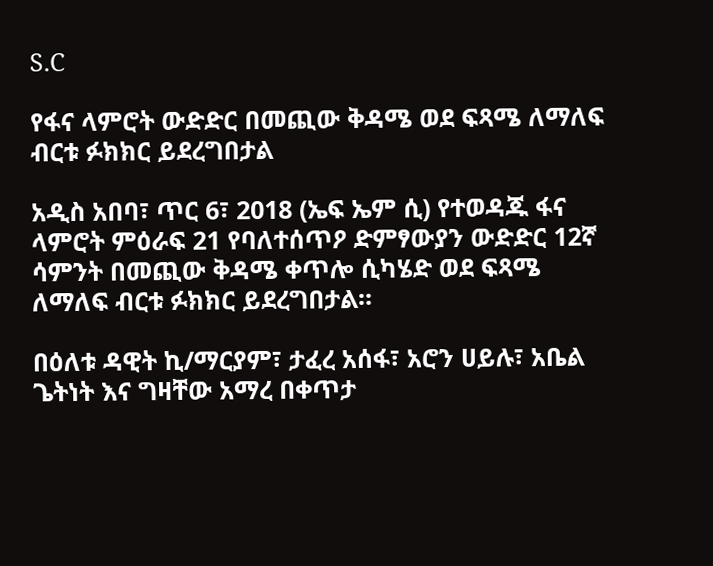S.C

የፋና ላምሮት ውድድር በመጪው ቅዳሜ ወደ ፍጻሜ ለማለፍ ብርቱ ፉክክር ይደረግበታል

አዲስ አበባ፣ ጥር 6፣ 2018 (ኤፍ ኤም ሲ) የተወዳጁ ፋና ላምሮት ምዕራፍ 21 የባለተሰጥዖ ድምፃውያን ውድድር 12ኛ ሳምንት በመጪው ቅዳሜ ቀጥሎ ሲካሄድ ወደ ፍጻሜ ለማለፍ ብርቱ ፉክክር ይደረግበታል።

በዕለቱ ዳዊት ኪ/ማርያም፣ ታፈረ አሰፋ፣ አሮን ሀይሉ፣ አቤል ጌትነት እና ግዛቸው አማረ በቀጥታ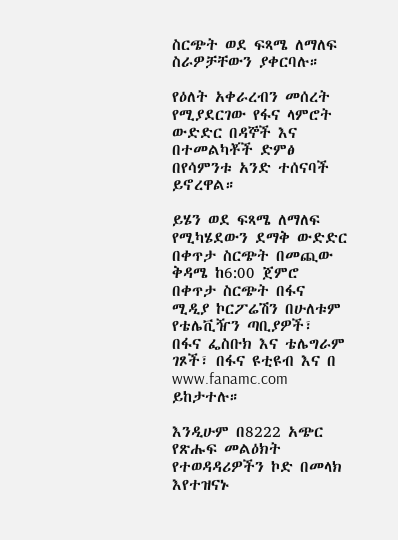ስርጭት ወደ ፍጻሜ ለማለፍ ስራዎቻቸውን ያቀርባሉ።

የዕለት አቀራረብን መሰረት የሚያደርገው የፋና ላምሮት ውድድር በዳኞች እና በተመልካቾች ድምፅ በየሳምንቱ አንድ ተሰናባች ይኖረዋል።

ይሄን ወደ ፍጻሜ ለማለፍ የሚካሄደውን ደማቅ ውድድር በቀጥታ ስርጭት በመጪው ቅዳሜ ከ6:00 ጀምሮ በቀጥታ ስርጭት በፋና ሚዲያ ኮርፖሬሽን በሁለቱም የቴሌቪዥን ጣቢያዎች፣ በፋና ፌስቡክ እና ቴሌግራም ገጾች፣ በፋና ዩቲዩብ እና በ www.fanamc.com ይከታተሉ።

እንዲሁም በ8222 አጭር የጽሑፍ መልዕክት የተወዳዳሪዎችን ኮድ በመላክ እየተዝናኑ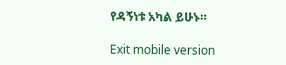የዳኝነቱ አካል ይሁኑ።

Exit mobile version